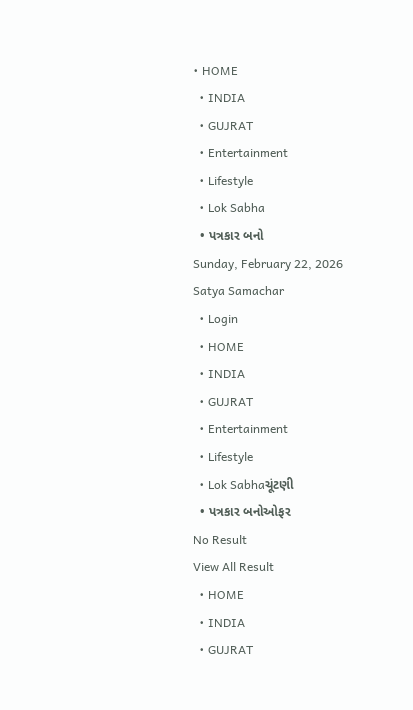• HOME
  • INDIA
  • GUJRAT
  • Entertainment
  • Lifestyle
  • Lok Sabha
  • પત્રકાર બનો
Sunday, February 22, 2026
Satya Samachar
  • Login
  • HOME
  • INDIA
  • GUJRAT
  • Entertainment
  • Lifestyle
  • Lok Sabhaચૂંટણી
  • પત્રકાર બનોઓફર
No Result
View All Result
  • HOME
  • INDIA
  • GUJRAT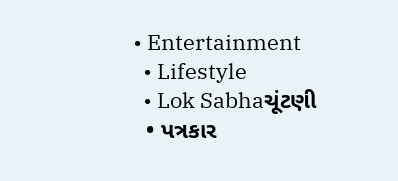• Entertainment
  • Lifestyle
  • Lok Sabhaચૂંટણી
  • પત્રકાર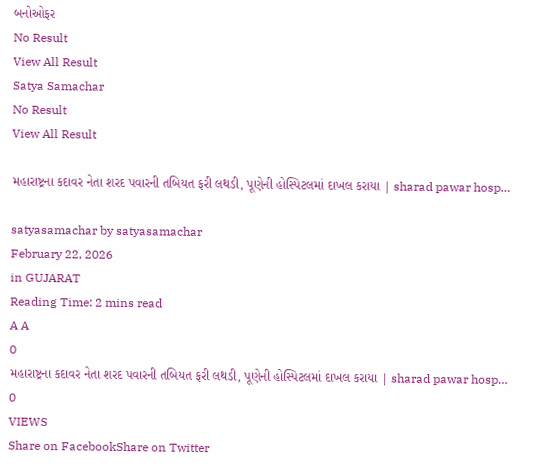બનોઓફર
No Result
View All Result
Satya Samachar
No Result
View All Result

મહારાષ્ટ્રના કદાવર નેતા શરદ પવારની તબિયત ફરી લથડી, પૂણેની હોસ્પિટલમાં દાખલ કરાયા | sharad pawar hosp…

satyasamachar by satyasamachar
February 22, 2026
in GUJARAT
Reading Time: 2 mins read
A A
0
મહારાષ્ટ્રના કદાવર નેતા શરદ પવારની તબિયત ફરી લથડી, પૂણેની હોસ્પિટલમાં દાખલ કરાયા | sharad pawar hosp…
0
VIEWS
Share on FacebookShare on Twitter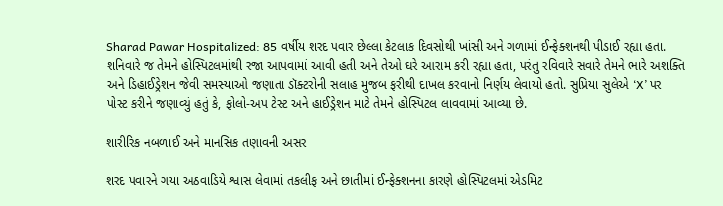Sharad Pawar Hospitalized: 85 વર્ષીય શરદ પવાર છેલ્લા કેટલાક દિવસોથી ખાંસી અને ગળામાં ઈન્ફેક્શનથી પીડાઈ રહ્યા હતા. શનિવારે જ તેમને હોસ્પિટલમાંથી રજા આપવામાં આવી હતી અને તેઓ ઘરે આરામ કરી રહ્યા હતા, પરંતુ રવિવારે સવારે તેમને ભારે અશક્તિ અને ડિહાઈડ્રેશન જેવી સમસ્યાઓ જણાતા ડૉક્ટરોની સલાહ મુજબ ફરીથી દાખલ કરવાનો નિર્ણય લેવાયો હતો. સુપ્રિયા સુલેએ ‘X’ પર પોસ્ટ કરીને જણાવ્યું હતું કે, ફોલો-અપ ટેસ્ટ અને હાઈડ્રેશન માટે તેમને હોસ્પિટલ લાવવામાં આવ્યા છે.

શારીરિક નબળાઈ અને માનસિક તણાવની અસર

શરદ પવારને ગયા અઠવાડિયે શ્વાસ લેવામાં તકલીફ અને છાતીમાં ઈન્ફેક્શનના કારણે હોસ્પિટલમાં એડમિટ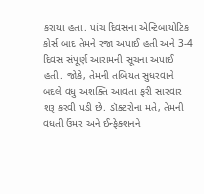કરાયા હતા. પાંચ દિવસના એન્ટિબાયોટિક કોર્સ બાદ તેમને રજા અપાઈ હતી અને 3-4 દિવસ સંપૂર્ણ આરામની સૂચના અપાઈ હતી. જોકે, તેમની તબિયત સુધરવાને બદલે વધુ અશક્તિ આવતા ફરી સારવાર શરૂ કરવી પડી છે. ડૉક્ટરોના મતે, તેમની વધતી ઉંમર અને ઈન્ફેક્શનને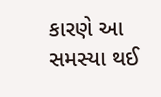કારણે આ સમસ્યા થઈ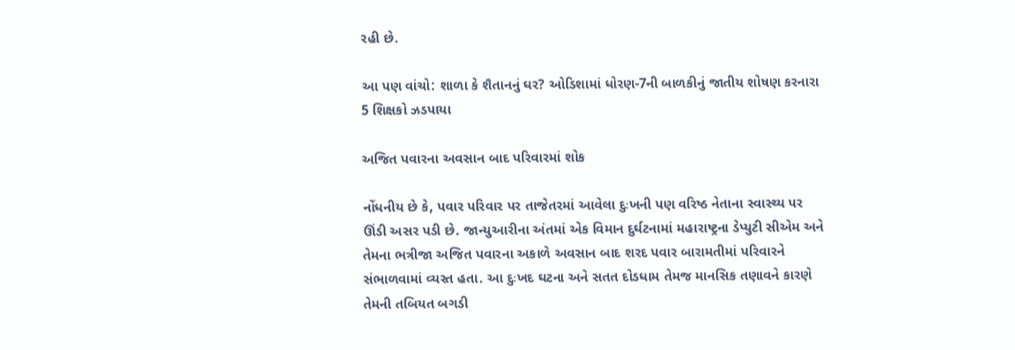રહી છે.

આ પણ વાંચો: શાળા કે શૈતાનનું ઘર? ઓડિશામાં ધોરણ-7ની બાળકીનું જાતીય શોષણ કરનારા 5 શિક્ષકો ઝડપાયા

અજિત પવારના અવસાન બાદ પરિવારમાં શોક

નોંધનીય છે કે, પવાર પરિવાર પર તાજેતરમાં આવેલા દુઃખની પણ વરિષ્ઠ નેતાના સ્વાસ્થ્ય પર ઊંડી અસર પડી છે. જાન્યુઆરીના અંતમાં એક વિમાન દુર્ઘટનામાં મહારાષ્ટ્રના ડેપ્યુટી સીએમ અને તેમના ભત્રીજા અજિત પવારના અકાળે અવસાન બાદ શરદ પવાર બારામતીમાં પરિવારને સંભાળવામાં વ્યસ્ત હતા. આ દુઃખદ ઘટના અને સતત દોડધામ તેમજ માનસિક તણાવને કારણે તેમની તબિયત બગડી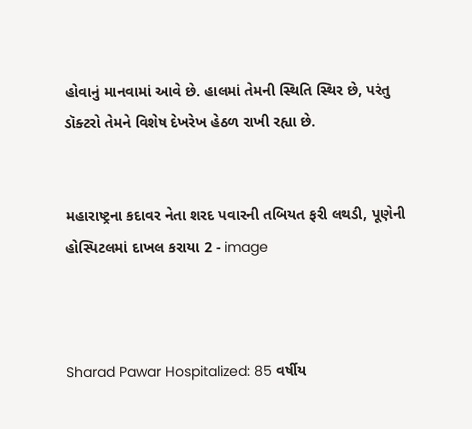હોવાનું માનવામાં આવે છે. હાલમાં તેમની સ્થિતિ સ્થિર છે, પરંતુ ડૉક્ટરો તેમને વિશેષ દેખરેખ હેઠળ રાખી રહ્યા છે.


મહારાષ્ટ્રના કદાવર નેતા શરદ પવારની તબિયત ફરી લથડી, પૂણેની હોસ્પિટલમાં દાખલ કરાયા 2 - image



Sharad Pawar Hospitalized: 85 વર્ષીય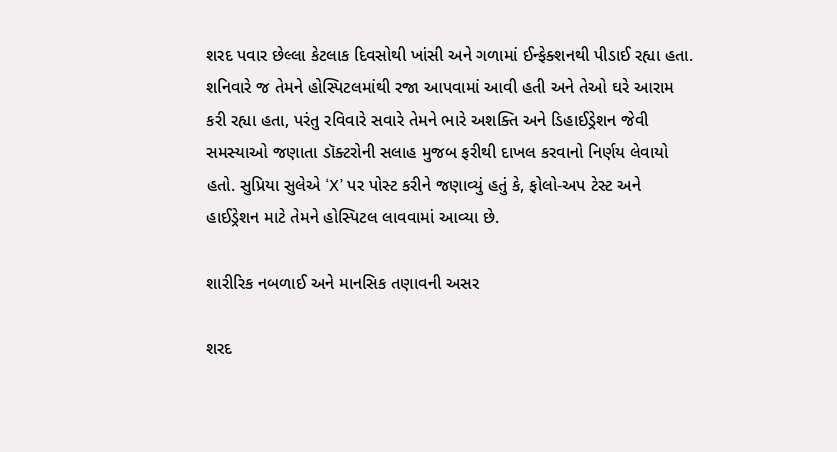શરદ પવાર છેલ્લા કેટલાક દિવસોથી ખાંસી અને ગળામાં ઈન્ફેક્શનથી પીડાઈ રહ્યા હતા. શનિવારે જ તેમને હોસ્પિટલમાંથી રજા આપવામાં આવી હતી અને તેઓ ઘરે આરામ કરી રહ્યા હતા, પરંતુ રવિવારે સવારે તેમને ભારે અશક્તિ અને ડિહાઈડ્રેશન જેવી સમસ્યાઓ જણાતા ડૉક્ટરોની સલાહ મુજબ ફરીથી દાખલ કરવાનો નિર્ણય લેવાયો હતો. સુપ્રિયા સુલેએ ‘X’ પર પોસ્ટ કરીને જણાવ્યું હતું કે, ફોલો-અપ ટેસ્ટ અને હાઈડ્રેશન માટે તેમને હોસ્પિટલ લાવવામાં આવ્યા છે.

શારીરિક નબળાઈ અને માનસિક તણાવની અસર

શરદ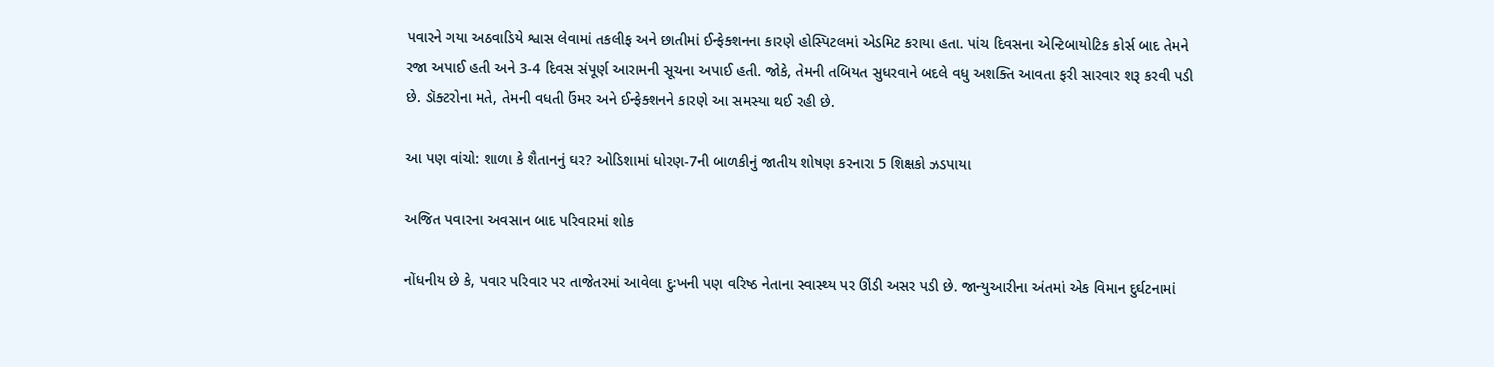પવારને ગયા અઠવાડિયે શ્વાસ લેવામાં તકલીફ અને છાતીમાં ઈન્ફેક્શનના કારણે હોસ્પિટલમાં એડમિટ કરાયા હતા. પાંચ દિવસના એન્ટિબાયોટિક કોર્સ બાદ તેમને રજા અપાઈ હતી અને 3-4 દિવસ સંપૂર્ણ આરામની સૂચના અપાઈ હતી. જોકે, તેમની તબિયત સુધરવાને બદલે વધુ અશક્તિ આવતા ફરી સારવાર શરૂ કરવી પડી છે. ડૉક્ટરોના મતે, તેમની વધતી ઉંમર અને ઈન્ફેક્શનને કારણે આ સમસ્યા થઈ રહી છે.

આ પણ વાંચો: શાળા કે શૈતાનનું ઘર? ઓડિશામાં ધોરણ-7ની બાળકીનું જાતીય શોષણ કરનારા 5 શિક્ષકો ઝડપાયા

અજિત પવારના અવસાન બાદ પરિવારમાં શોક

નોંધનીય છે કે, પવાર પરિવાર પર તાજેતરમાં આવેલા દુઃખની પણ વરિષ્ઠ નેતાના સ્વાસ્થ્ય પર ઊંડી અસર પડી છે. જાન્યુઆરીના અંતમાં એક વિમાન દુર્ઘટનામાં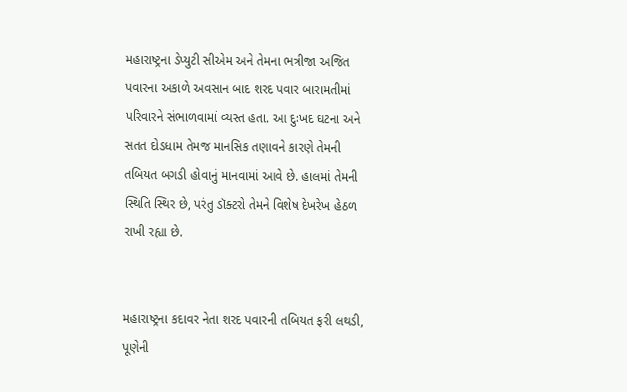મહારાષ્ટ્રના ડેપ્યુટી સીએમ અને તેમના ભત્રીજા અજિત પવારના અકાળે અવસાન બાદ શરદ પવાર બારામતીમાં પરિવારને સંભાળવામાં વ્યસ્ત હતા. આ દુઃખદ ઘટના અને સતત દોડધામ તેમજ માનસિક તણાવને કારણે તેમની તબિયત બગડી હોવાનું માનવામાં આવે છે. હાલમાં તેમની સ્થિતિ સ્થિર છે, પરંતુ ડૉક્ટરો તેમને વિશેષ દેખરેખ હેઠળ રાખી રહ્યા છે.


મહારાષ્ટ્રના કદાવર નેતા શરદ પવારની તબિયત ફરી લથડી, પૂણેની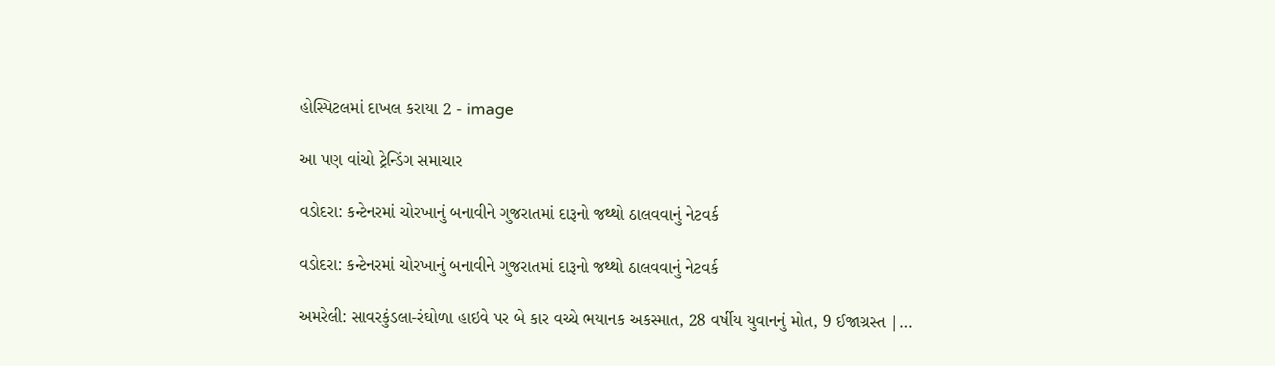હોસ્પિટલમાં દાખલ કરાયા 2 - image

આ પણ વાંચો ટ્રેન્ડિંગ સમાચાર

વડોદરા: કન્ટેનરમાં ચોરખાનું બનાવીને ગુજરાતમાં દારૂનો જથ્થો ઠાલવવાનું નેટવર્ક

વડોદરા: કન્ટેનરમાં ચોરખાનું બનાવીને ગુજરાતમાં દારૂનો જથ્થો ઠાલવવાનું નેટવર્ક

અમરેલી: સાવરકુંડલા-રંઘોળા હાઇવે પર બે કાર વચ્ચે ભયાનક અકસ્માત, 28 વર્ષીય યુવાનનું મોત, 9 ઈજાગ્રસ્ત |…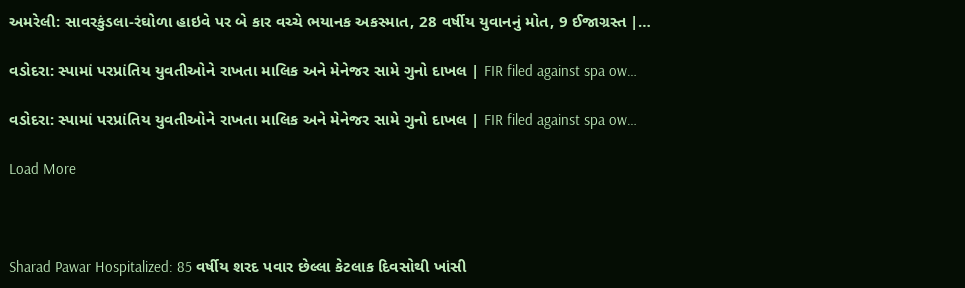અમરેલી: સાવરકુંડલા-રંઘોળા હાઇવે પર બે કાર વચ્ચે ભયાનક અકસ્માત, 28 વર્ષીય યુવાનનું મોત, 9 ઈજાગ્રસ્ત |…

વડોદરા: સ્પામાં પરપ્રાંતિય યુવતીઓને રાખતા માલિક અને મેનેજર સામે ગુનો દાખલ | FIR filed against spa ow…

વડોદરા: સ્પામાં પરપ્રાંતિય યુવતીઓને રાખતા માલિક અને મેનેજર સામે ગુનો દાખલ | FIR filed against spa ow…

Load More



Sharad Pawar Hospitalized: 85 વર્ષીય શરદ પવાર છેલ્લા કેટલાક દિવસોથી ખાંસી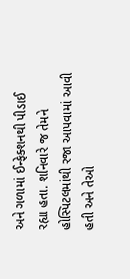અને ગળામાં ઈન્ફેક્શનથી પીડાઈ રહ્યા હતા. શનિવારે જ તેમને હોસ્પિટલમાંથી રજા આપવામાં આવી હતી અને તેઓ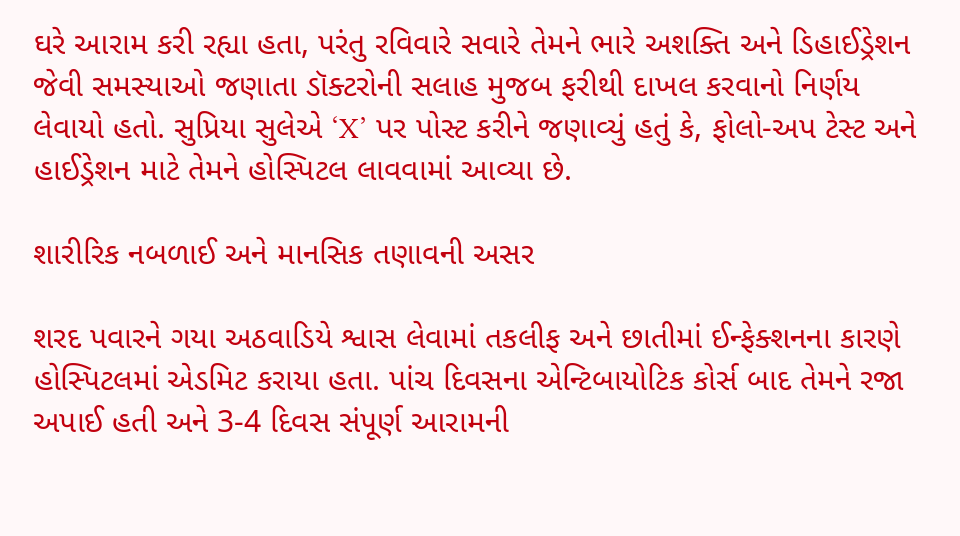ઘરે આરામ કરી રહ્યા હતા, પરંતુ રવિવારે સવારે તેમને ભારે અશક્તિ અને ડિહાઈડ્રેશન જેવી સમસ્યાઓ જણાતા ડૉક્ટરોની સલાહ મુજબ ફરીથી દાખલ કરવાનો નિર્ણય લેવાયો હતો. સુપ્રિયા સુલેએ ‘X’ પર પોસ્ટ કરીને જણાવ્યું હતું કે, ફોલો-અપ ટેસ્ટ અને હાઈડ્રેશન માટે તેમને હોસ્પિટલ લાવવામાં આવ્યા છે.

શારીરિક નબળાઈ અને માનસિક તણાવની અસર

શરદ પવારને ગયા અઠવાડિયે શ્વાસ લેવામાં તકલીફ અને છાતીમાં ઈન્ફેક્શનના કારણે હોસ્પિટલમાં એડમિટ કરાયા હતા. પાંચ દિવસના એન્ટિબાયોટિક કોર્સ બાદ તેમને રજા અપાઈ હતી અને 3-4 દિવસ સંપૂર્ણ આરામની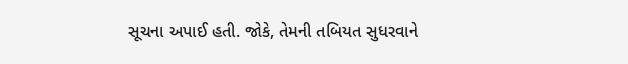સૂચના અપાઈ હતી. જોકે, તેમની તબિયત સુધરવાને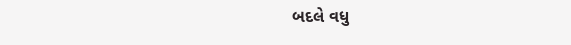બદલે વધુ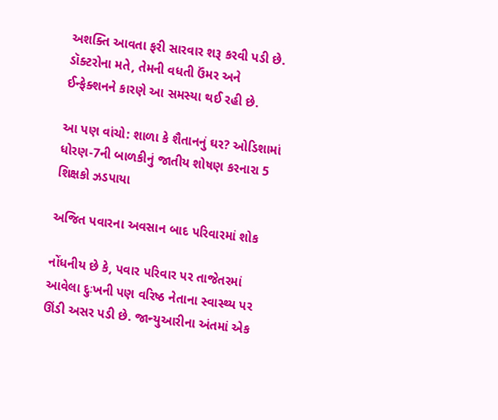અશક્તિ આવતા ફરી સારવાર શરૂ કરવી પડી છે. ડૉક્ટરોના મતે, તેમની વધતી ઉંમર અને ઈન્ફેક્શનને કારણે આ સમસ્યા થઈ રહી છે.

આ પણ વાંચો: શાળા કે શૈતાનનું ઘર? ઓડિશામાં ધોરણ-7ની બાળકીનું જાતીય શોષણ કરનારા 5 શિક્ષકો ઝડપાયા

અજિત પવારના અવસાન બાદ પરિવારમાં શોક

નોંધનીય છે કે, પવાર પરિવાર પર તાજેતરમાં આવેલા દુઃખની પણ વરિષ્ઠ નેતાના સ્વાસ્થ્ય પર ઊંડી અસર પડી છે. જાન્યુઆરીના અંતમાં એક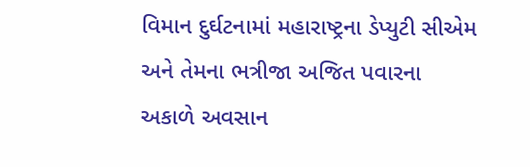વિમાન દુર્ઘટનામાં મહારાષ્ટ્રના ડેપ્યુટી સીએમ અને તેમના ભત્રીજા અજિત પવારના અકાળે અવસાન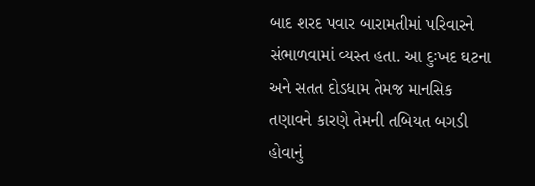બાદ શરદ પવાર બારામતીમાં પરિવારને સંભાળવામાં વ્યસ્ત હતા. આ દુઃખદ ઘટના અને સતત દોડધામ તેમજ માનસિક તણાવને કારણે તેમની તબિયત બગડી હોવાનું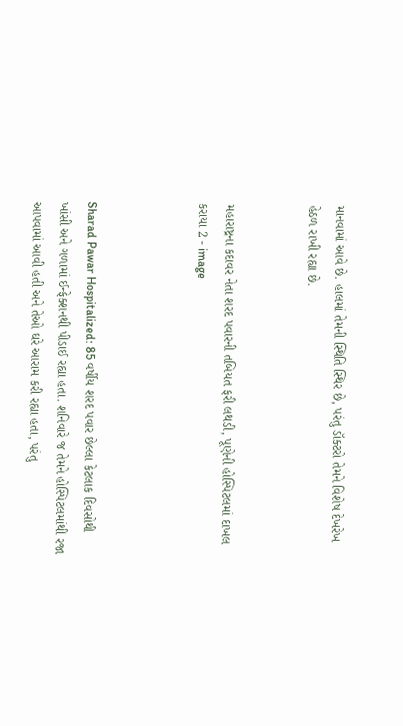માનવામાં આવે છે. હાલમાં તેમની સ્થિતિ સ્થિર છે, પરંતુ ડૉક્ટરો તેમને વિશેષ દેખરેખ હેઠળ રાખી રહ્યા છે.


મહારાષ્ટ્રના કદાવર નેતા શરદ પવારની તબિયત ફરી લથડી, પૂણેની હોસ્પિટલમાં દાખલ કરાયા 2 - image



Sharad Pawar Hospitalized: 85 વર્ષીય શરદ પવાર છેલ્લા કેટલાક દિવસોથી ખાંસી અને ગળામાં ઈન્ફેક્શનથી પીડાઈ રહ્યા હતા. શનિવારે જ તેમને હોસ્પિટલમાંથી રજા આપવામાં આવી હતી અને તેઓ ઘરે આરામ કરી રહ્યા હતા, પરંતુ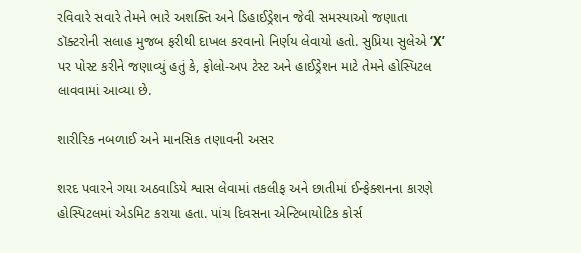રવિવારે સવારે તેમને ભારે અશક્તિ અને ડિહાઈડ્રેશન જેવી સમસ્યાઓ જણાતા ડૉક્ટરોની સલાહ મુજબ ફરીથી દાખલ કરવાનો નિર્ણય લેવાયો હતો. સુપ્રિયા સુલેએ ‘X’ પર પોસ્ટ કરીને જણાવ્યું હતું કે, ફોલો-અપ ટેસ્ટ અને હાઈડ્રેશન માટે તેમને હોસ્પિટલ લાવવામાં આવ્યા છે.

શારીરિક નબળાઈ અને માનસિક તણાવની અસર

શરદ પવારને ગયા અઠવાડિયે શ્વાસ લેવામાં તકલીફ અને છાતીમાં ઈન્ફેક્શનના કારણે હોસ્પિટલમાં એડમિટ કરાયા હતા. પાંચ દિવસના એન્ટિબાયોટિક કોર્સ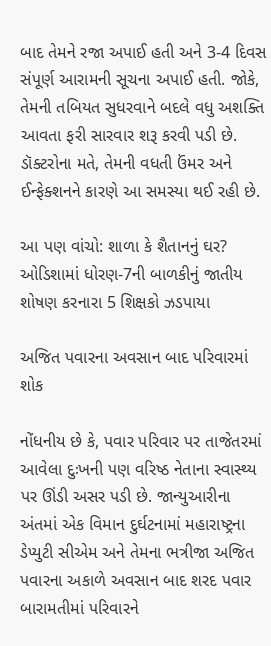બાદ તેમને રજા અપાઈ હતી અને 3-4 દિવસ સંપૂર્ણ આરામની સૂચના અપાઈ હતી. જોકે, તેમની તબિયત સુધરવાને બદલે વધુ અશક્તિ આવતા ફરી સારવાર શરૂ કરવી પડી છે. ડૉક્ટરોના મતે, તેમની વધતી ઉંમર અને ઈન્ફેક્શનને કારણે આ સમસ્યા થઈ રહી છે.

આ પણ વાંચો: શાળા કે શૈતાનનું ઘર? ઓડિશામાં ધોરણ-7ની બાળકીનું જાતીય શોષણ કરનારા 5 શિક્ષકો ઝડપાયા

અજિત પવારના અવસાન બાદ પરિવારમાં શોક

નોંધનીય છે કે, પવાર પરિવાર પર તાજેતરમાં આવેલા દુઃખની પણ વરિષ્ઠ નેતાના સ્વાસ્થ્ય પર ઊંડી અસર પડી છે. જાન્યુઆરીના અંતમાં એક વિમાન દુર્ઘટનામાં મહારાષ્ટ્રના ડેપ્યુટી સીએમ અને તેમના ભત્રીજા અજિત પવારના અકાળે અવસાન બાદ શરદ પવાર બારામતીમાં પરિવારને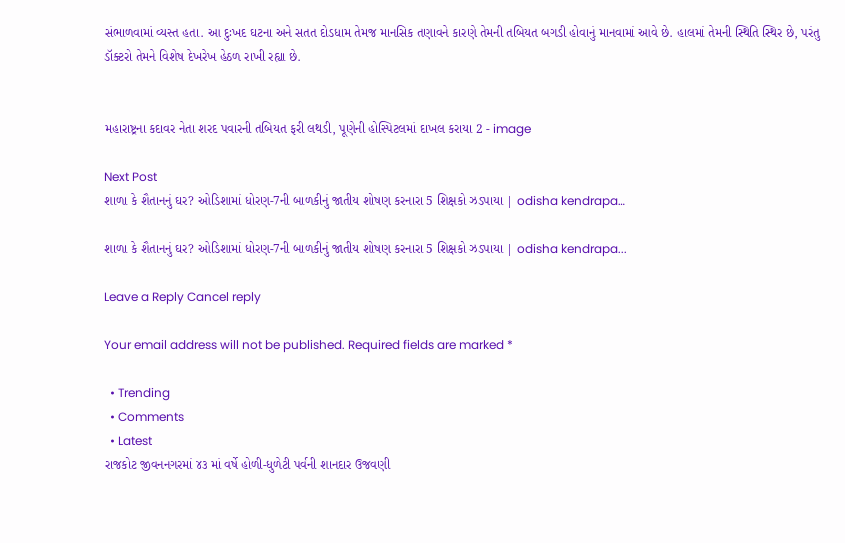સંભાળવામાં વ્યસ્ત હતા. આ દુઃખદ ઘટના અને સતત દોડધામ તેમજ માનસિક તણાવને કારણે તેમની તબિયત બગડી હોવાનું માનવામાં આવે છે. હાલમાં તેમની સ્થિતિ સ્થિર છે, પરંતુ ડૉક્ટરો તેમને વિશેષ દેખરેખ હેઠળ રાખી રહ્યા છે.


મહારાષ્ટ્રના કદાવર નેતા શરદ પવારની તબિયત ફરી લથડી, પૂણેની હોસ્પિટલમાં દાખલ કરાયા 2 - image

Next Post
શાળા કે શૈતાનનું ઘર? ઓડિશામાં ધોરણ-7ની બાળકીનું જાતીય શોષણ કરનારા 5 શિક્ષકો ઝડપાયા | odisha kendrapa…

શાળા કે શૈતાનનું ઘર? ઓડિશામાં ધોરણ-7ની બાળકીનું જાતીય શોષણ કરનારા 5 શિક્ષકો ઝડપાયા | odisha kendrapa...

Leave a Reply Cancel reply

Your email address will not be published. Required fields are marked *

  • Trending
  • Comments
  • Latest
રાજકોટ જીવનનગરમાં ૪૩ માં વર્ષે હોળી-ધુળેટી પર્વની શાનદાર ઉજવણી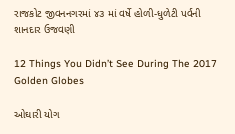રાજકોટ જીવનનગરમાં ૪૩ માં વર્ષે હોળી-ધુળેટી પર્વની શાનદાર ઉજવણી

12 Things You Didn’t See During The 2017 Golden Globes

ઓઘારી યોગ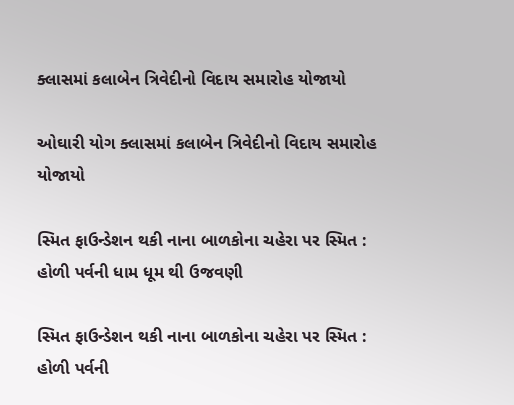ક્લાસમાં કલાબેન ત્રિવેદીનો વિદાય સમારોહ યોજાયો

ઓઘારી યોગ ક્લાસમાં કલાબેન ત્રિવેદીનો વિદાય સમારોહ યોજાયો

સ્મિત ફાઉન્ડેશન થકી નાના બાળકોના ચહેરા પર સ્મિત : હોળી પર્વની ધામ ધૂમ થી ઉજવણી

સ્મિત ફાઉન્ડેશન થકી નાના બાળકોના ચહેરા પર સ્મિત : હોળી પર્વની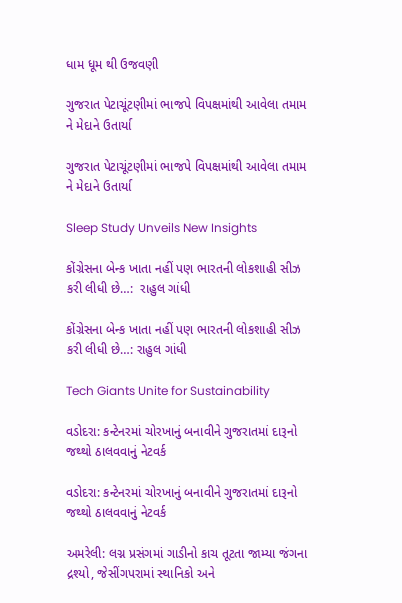ધામ ધૂમ થી ઉજવણી

ગુજરાત પેટાચૂંટણીમાં ભાજપે વિપક્ષમાંથી આવેલા તમામ ને મેદાને ઉતાર્યા

ગુજરાત પેટાચૂંટણીમાં ભાજપે વિપક્ષમાંથી આવેલા તમામ ને મેદાને ઉતાર્યા

Sleep Study Unveils New Insights

કોંગ્રેસના બેન્ક ખાતા નહીં પણ ભારતની લોકશાહી સીઝ કરી લીધી છે…:  રાહુલ ગાંધી

કોંગ્રેસના બેન્ક ખાતા નહીં પણ ભારતની લોકશાહી સીઝ કરી લીધી છે…: રાહુલ ગાંધી

Tech Giants Unite for Sustainability

વડોદરા: કન્ટેનરમાં ચોરખાનું બનાવીને ગુજરાતમાં દારૂનો જથ્થો ઠાલવવાનું નેટવર્ક

વડોદરા: કન્ટેનરમાં ચોરખાનું બનાવીને ગુજરાતમાં દારૂનો જથ્થો ઠાલવવાનું નેટવર્ક

અમરેલી: લગ્ન પ્રસંગમાં ગાડીનો કાચ તૂટતા જામ્યા જંગના દ્રશ્યો, જેસીંગપરામાં સ્થાનિકો અને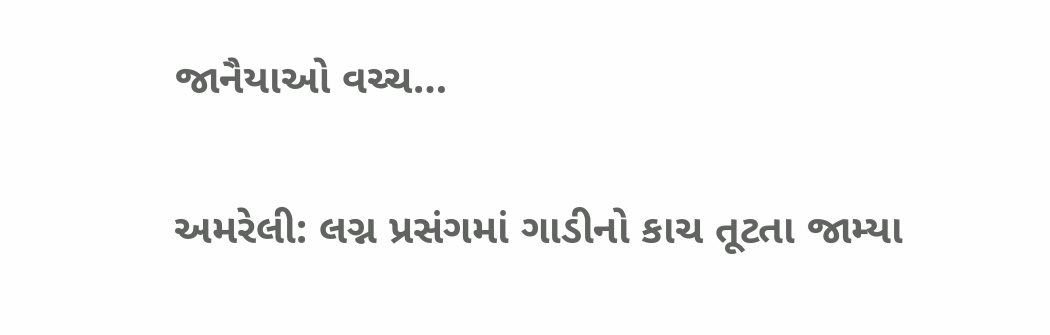જાનૈયાઓ વચ્ચ…

અમરેલી: લગ્ન પ્રસંગમાં ગાડીનો કાચ તૂટતા જામ્યા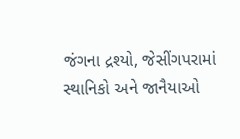જંગના દ્રશ્યો, જેસીંગપરામાં સ્થાનિકો અને જાનૈયાઓ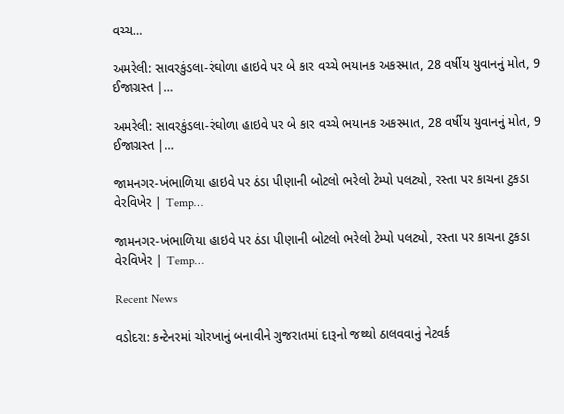વચ્ચ…

અમરેલી: સાવરકુંડલા-રંઘોળા હાઇવે પર બે કાર વચ્ચે ભયાનક અકસ્માત, 28 વર્ષીય યુવાનનું મોત, 9 ઈજાગ્રસ્ત |…

અમરેલી: સાવરકુંડલા-રંઘોળા હાઇવે પર બે કાર વચ્ચે ભયાનક અકસ્માત, 28 વર્ષીય યુવાનનું મોત, 9 ઈજાગ્રસ્ત |…

જામનગર-ખંભાળિયા હાઇવે પર ઠંડા પીણાની બોટલો ભરેલો ટેમ્પો પલટ્યો, રસ્તા પર કાચના ટુકડા વેરવિખેર | Temp…

જામનગર-ખંભાળિયા હાઇવે પર ઠંડા પીણાની બોટલો ભરેલો ટેમ્પો પલટ્યો, રસ્તા પર કાચના ટુકડા વેરવિખેર | Temp…

Recent News

વડોદરા: કન્ટેનરમાં ચોરખાનું બનાવીને ગુજરાતમાં દારૂનો જથ્થો ઠાલવવાનું નેટવર્ક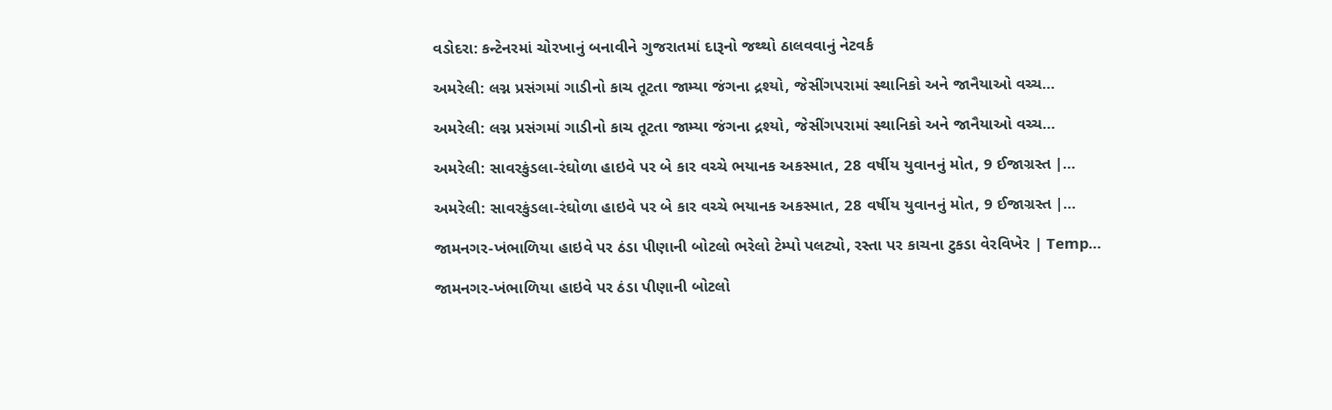વડોદરા: કન્ટેનરમાં ચોરખાનું બનાવીને ગુજરાતમાં દારૂનો જથ્થો ઠાલવવાનું નેટવર્ક

અમરેલી: લગ્ન પ્રસંગમાં ગાડીનો કાચ તૂટતા જામ્યા જંગના દ્રશ્યો, જેસીંગપરામાં સ્થાનિકો અને જાનૈયાઓ વચ્ચ…

અમરેલી: લગ્ન પ્રસંગમાં ગાડીનો કાચ તૂટતા જામ્યા જંગના દ્રશ્યો, જેસીંગપરામાં સ્થાનિકો અને જાનૈયાઓ વચ્ચ…

અમરેલી: સાવરકુંડલા-રંઘોળા હાઇવે પર બે કાર વચ્ચે ભયાનક અકસ્માત, 28 વર્ષીય યુવાનનું મોત, 9 ઈજાગ્રસ્ત |…

અમરેલી: સાવરકુંડલા-રંઘોળા હાઇવે પર બે કાર વચ્ચે ભયાનક અકસ્માત, 28 વર્ષીય યુવાનનું મોત, 9 ઈજાગ્રસ્ત |…

જામનગર-ખંભાળિયા હાઇવે પર ઠંડા પીણાની બોટલો ભરેલો ટેમ્પો પલટ્યો, રસ્તા પર કાચના ટુકડા વેરવિખેર | Temp…

જામનગર-ખંભાળિયા હાઇવે પર ઠંડા પીણાની બોટલો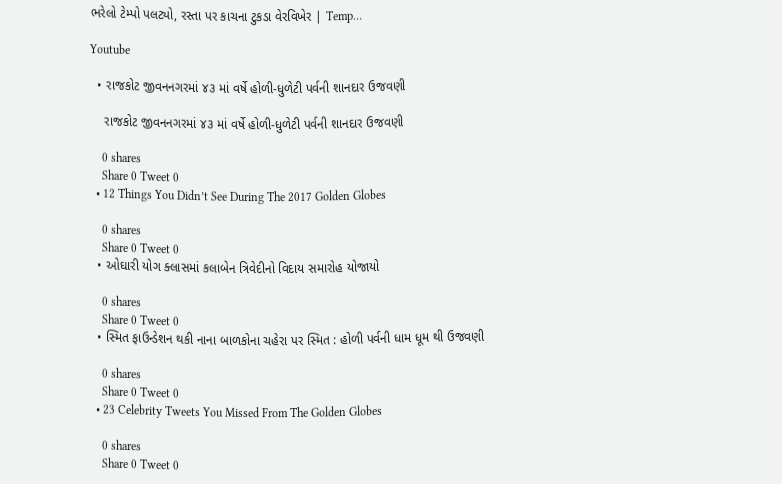ભરેલો ટેમ્પો પલટ્યો, રસ્તા પર કાચના ટુકડા વેરવિખેર | Temp…

Youtube

  • રાજકોટ જીવનનગરમાં ૪૩ માં વર્ષે હોળી-ધુળેટી પર્વની શાનદાર ઉજવણી

    રાજકોટ જીવનનગરમાં ૪૩ માં વર્ષે હોળી-ધુળેટી પર્વની શાનદાર ઉજવણી

    0 shares
    Share 0 Tweet 0
  • 12 Things You Didn’t See During The 2017 Golden Globes

    0 shares
    Share 0 Tweet 0
  • ઓઘારી યોગ ક્લાસમાં કલાબેન ત્રિવેદીનો વિદાય સમારોહ યોજાયો

    0 shares
    Share 0 Tweet 0
  • સ્મિત ફાઉન્ડેશન થકી નાના બાળકોના ચહેરા પર સ્મિત : હોળી પર્વની ધામ ધૂમ થી ઉજવણી

    0 shares
    Share 0 Tweet 0
  • 23 Celebrity Tweets You Missed From The Golden Globes

    0 shares
    Share 0 Tweet 0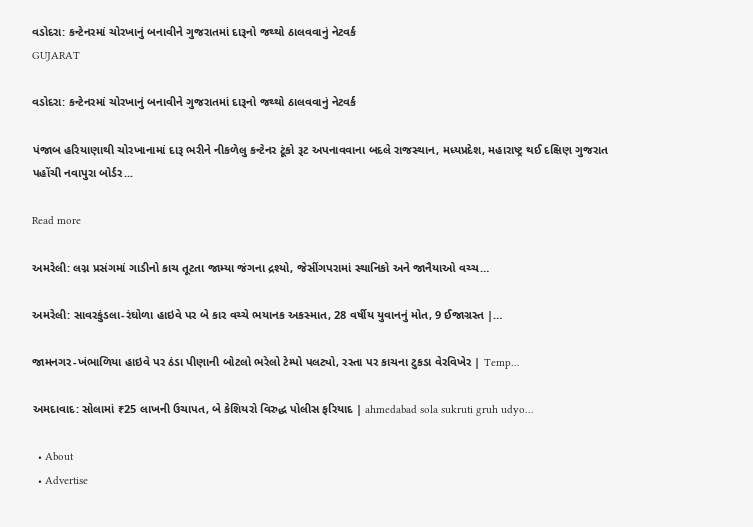વડોદરા: કન્ટેનરમાં ચોરખાનું બનાવીને ગુજરાતમાં દારૂનો જથ્થો ઠાલવવાનું નેટવર્ક
GUJARAT

વડોદરા: કન્ટેનરમાં ચોરખાનું બનાવીને ગુજરાતમાં દારૂનો જથ્થો ઠાલવવાનું નેટવર્ક

પંજાબ હરિયાણાથી ચોરખાનામાં દારૂ ભરીને નીકળેલુ કન્ટેનર ટૂંકો રૂટ અપનાવવાના બદલે રાજસ્થાન, મધ્યપ્રદેશ, મહારાષ્ટ્ર થઈ દક્ષિણ ગુજરાત પહોંચી નવાપુરા બોર્ડર...

Read more

અમરેલી: લગ્ન પ્રસંગમાં ગાડીનો કાચ તૂટતા જામ્યા જંગના દ્રશ્યો, જેસીંગપરામાં સ્થાનિકો અને જાનૈયાઓ વચ્ચ…

અમરેલી: સાવરકુંડલા-રંઘોળા હાઇવે પર બે કાર વચ્ચે ભયાનક અકસ્માત, 28 વર્ષીય યુવાનનું મોત, 9 ઈજાગ્રસ્ત |…

જામનગર-ખંભાળિયા હાઇવે પર ઠંડા પીણાની બોટલો ભરેલો ટેમ્પો પલટ્યો, રસ્તા પર કાચના ટુકડા વેરવિખેર | Temp…

અમદાવાદ: સોલામાં ₹25 લાખની ઉચાપત, બે કેશિયરો વિરુદ્ધ પોલીસ ફરિયાદ | ahmedabad sola sukruti gruh udyo…

  • About
  • Advertise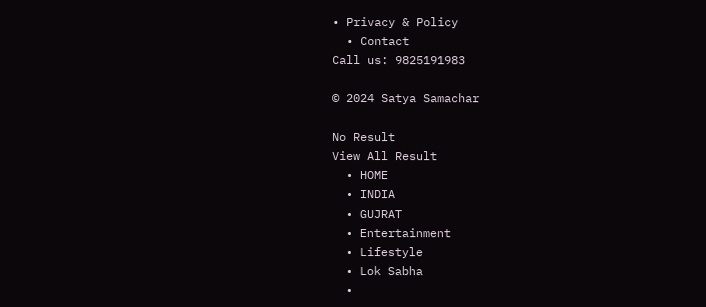• Privacy & Policy
  • Contact
Call us: 9825191983

© 2024 Satya Samachar

No Result
View All Result
  • HOME
  • INDIA
  • GUJRAT
  • Entertainment
  • Lifestyle
  • Lok Sabha
  •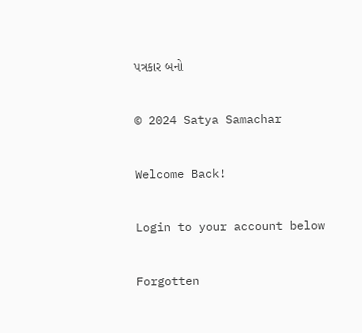પત્રકાર બનો

© 2024 Satya Samachar

Welcome Back!

Login to your account below

Forgotten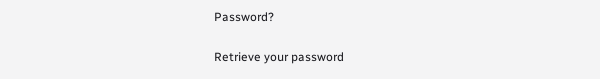Password?

Retrieve your password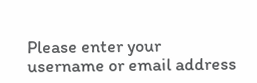Please enter your username or email address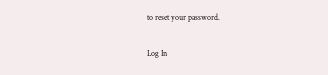to reset your password.

Log In